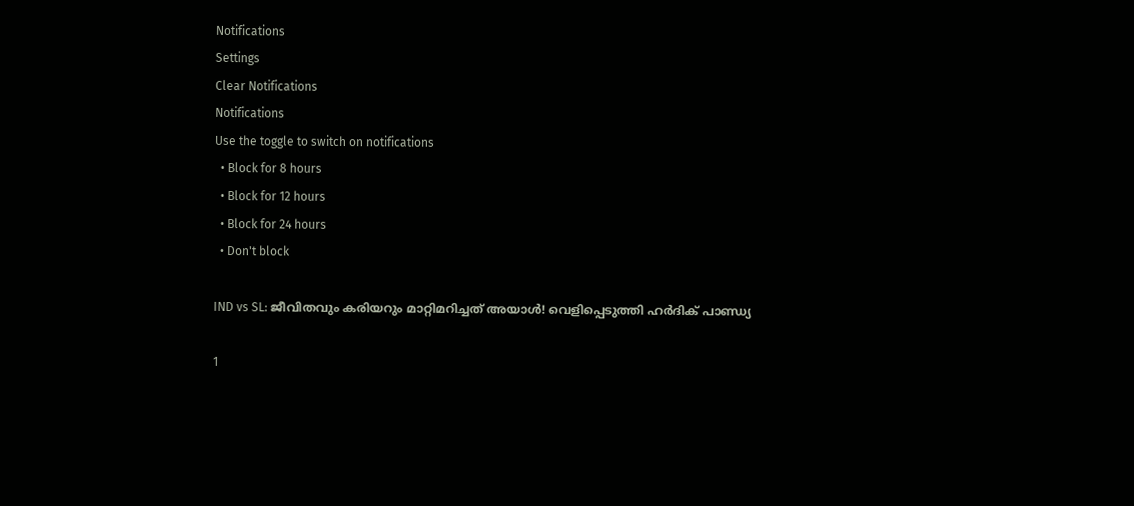Notifications
Settings
Clear Notifications
Notifications
Use the toggle to switch on notifications
  • Block for 8 hours
  • Block for 12 hours
  • Block for 24 hours
  • Don't block

IND vs SL: ജീവിതവും കരിയറും മാറ്റിമറിച്ചത് അയാള്‍! വെളിപ്പെടുത്തി ഹര്‍ദിക് പാണ്ഡ്യ

1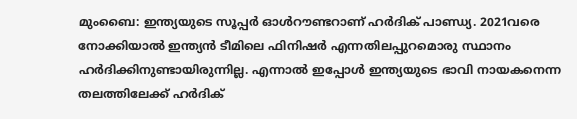മുംബൈ: ഇന്ത്യയുടെ സൂപ്പര്‍ ഓള്‍റൗണ്ടറാണ് ഹര്‍ദിക് പാണ്ഡ്യ. 2021വരെ നോക്കിയാല്‍ ഇന്ത്യന്‍ ടീമിലെ ഫിനിഷര്‍ എന്നതിലപ്പുറമൊരു സ്ഥാനം ഹര്‍ദിക്കിനുണ്ടായിരുന്നില്ല. എന്നാല്‍ ഇപ്പോള്‍ ഇന്ത്യയുടെ ഭാവി നായകനെന്ന തലത്തിലേക്ക് ഹര്‍ദിക്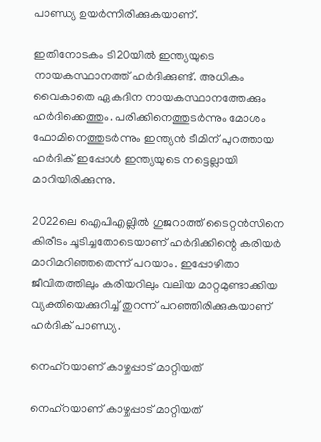പാണ്ഡ്യ ഉയര്‍ന്നിരിക്കുകയാണ്.

ഇതിനോടകം ടി20യില്‍ ഇന്ത്യയുടെ നായകസ്ഥാനത്ത് ഹര്‍ദിക്കുണ്ട്. അധികം വൈകാതെ ഏകദിന നായകസ്ഥാനത്തേക്കും ഹര്‍ദിക്കെത്തും. പരിക്കിനെത്തുടര്‍ന്നും മോശം ഫോമിനെത്തുടര്‍ന്നും ഇന്ത്യന്‍ ടീമിന് പുറത്തായ ഹര്‍ദിക് ഇപ്പോള്‍ ഇന്ത്യയുടെ നട്ടെല്ലായി മാറിയിരിക്കുന്നു.

2022ലെ ഐപിഎല്ലില്‍ ഗുജറാത്ത് ടൈറ്റന്‍സിനെ കിരീടം ചൂടിച്ചതോടെയാണ് ഹര്‍ദിക്കിന്റെ കരിയര്‍ മാറിമറിഞ്ഞതെന്ന് പറയാം. ഇപ്പോഴിതാ ജീവിതത്തിലും കരിയറിലും വലിയ മാറ്റമുണ്ടാക്കിയ വ്യക്തിയെക്കുറിച്ച് തുറന്ന് പറഞ്ഞിരിക്കുകയാണ് ഹര്‍ദിക് പാണ്ഡ്യ.

നെഹ്‌റയാണ് കാഴ്ചപ്പാട് മാറ്റിയത്

നെഹ്‌റയാണ് കാഴ്ചപ്പാട് മാറ്റിയത്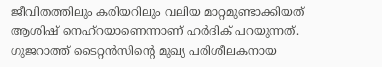ജീവിതത്തിലും കരിയറിലും വലിയ മാറ്റമുണ്ടാക്കിയത് ആശിഷ് നെഹ്‌റയാണെന്നാണ് ഹര്‍ദിക് പറയുന്നത്. ഗുജറാത്ത് ടൈറ്റന്‍സിന്റെ മുഖ്യ പരിശീലകനായ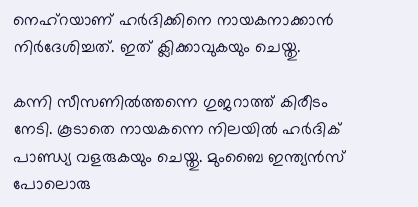നെഹ്‌റയാണ് ഹര്‍ദിക്കിനെ നായകനാക്കാന്‍ നിര്‍ദേശിച്ചത്. ഇത് ക്ലിക്കാവുകയും ചെയ്തു.

കന്നി സീസണില്‍ത്തന്നെ ഗുജറാത്ത് കിരീടം നേടി. കൂടാതെ നായകന്നെ നിലയില്‍ ഹര്‍ദിക് പാണ്ഡ്യ വളരുകയും ചെയ്തു. മുംബൈ ഇന്ത്യന്‍സ് പോലൊരു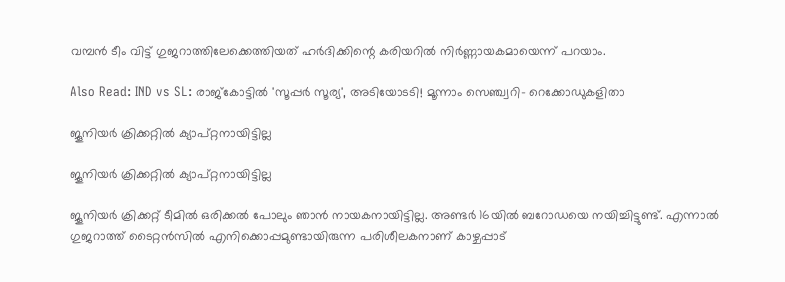വമ്പന്‍ ടീം വിട്ട് ഗുജറാത്തിലേക്കെത്തിയത് ഹര്‍ദിക്കിന്റെ കരിയറില്‍ നിര്‍ണ്ണായകമായെന്ന് പറയാം.

Also Read: IND vs SL: രാജ്‌കോട്ടില്‍ 'സൂപ്പര്‍ സൂര്യ', അടിയോടടി! മൂന്നാം സെഞ്ച്വറി- റെക്കോഡുകളിതാ

ജൂനിയര്‍ ക്രിക്കറ്റില്‍ ക്യാപ്റ്റനായിട്ടില്ല

ജൂനിയര്‍ ക്രിക്കറ്റില്‍ ക്യാപ്റ്റനായിട്ടില്ല

ജൂനിയര്‍ ക്രിക്കറ്റ് ടീമില്‍ ഒരിക്കല്‍ പോലും ഞാന്‍ നായകനായിട്ടില്ല. അണ്ടര്‍ 16യില്‍ ബറോഡയെ നയിച്ചിട്ടുണ്ട്. എന്നാല്‍ ഗുജറാത്ത് ടൈറ്റന്‍സില്‍ എനിക്കൊപ്പമുണ്ടായിരുന്ന പരിശീലകനാണ് കാഴ്ചപ്പാട്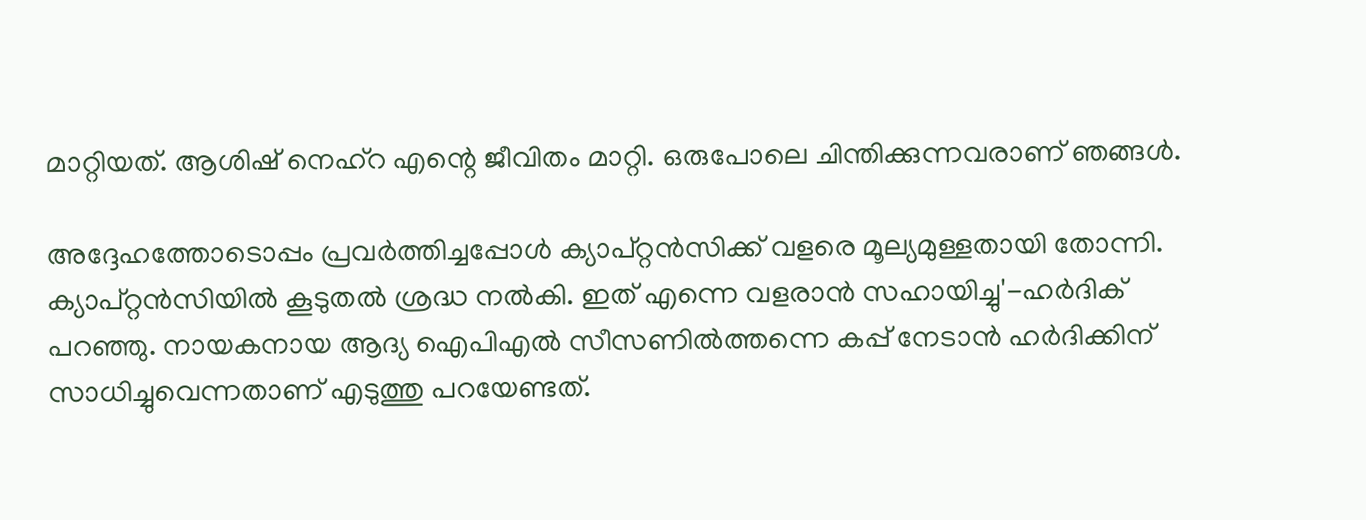മാറ്റിയത്. ആശിഷ് നെഹ്‌റ എന്റെ ജീവിതം മാറ്റി. ഒരുപോലെ ചിന്തിക്കുന്നവരാണ് ഞങ്ങള്‍.

അദ്ദേഹത്തോടൊപ്പം പ്രവര്‍ത്തിച്ചപ്പോള്‍ ക്യാപ്റ്റന്‍സിക്ക് വളരെ മൂല്യമുള്ളതായി തോന്നി. ക്യാപ്റ്റന്‍സിയില്‍ കൂടുതല്‍ ശ്രദ്ധ നല്‍കി. ഇത് എന്നെ വളരാന്‍ സഹായിച്ചു'-ഹര്‍ദിക് പറഞ്ഞു. നായകനായ ആദ്യ ഐപിഎല്‍ സീസണില്‍ത്തന്നെ കപ്പ് നേടാന്‍ ഹര്‍ദിക്കിന് സാധിച്ചുവെന്നതാണ് എടുത്തു പറയേണ്ടത്.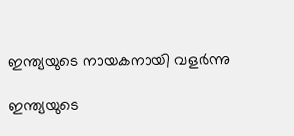ഇന്ത്യയുടെ നായകനായി വളര്‍ന്നു

ഇന്ത്യയുടെ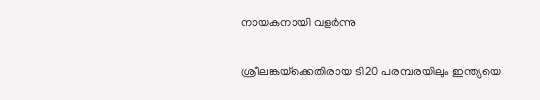നായകനായി വളര്‍ന്നു

ശ്രീലങ്കയ്‌ക്കെതിരായ ടി20 പരമ്പരയിലും ഇന്ത്യയെ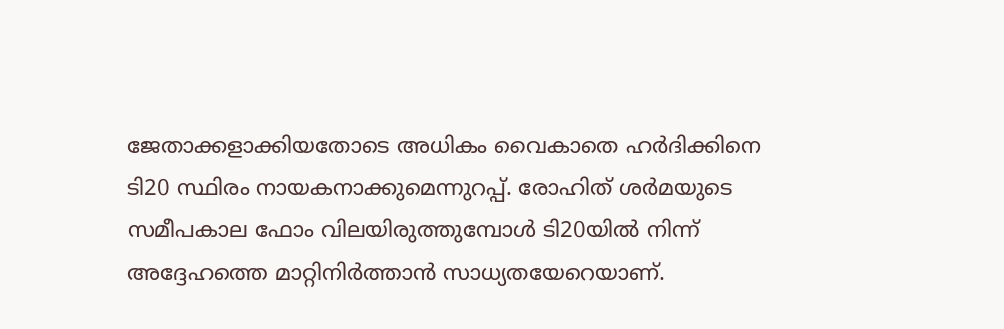ജേതാക്കളാക്കിയതോടെ അധികം വൈകാതെ ഹര്‍ദിക്കിനെ ടി20 സ്ഥിരം നായകനാക്കുമെന്നുറപ്പ്. രോഹിത് ശര്‍മയുടെ സമീപകാല ഫോം വിലയിരുത്തുമ്പോള്‍ ടി20യില്‍ നിന്ന് അദ്ദേഹത്തെ മാറ്റിനിര്‍ത്താന്‍ സാധ്യതയേറെയാണ്.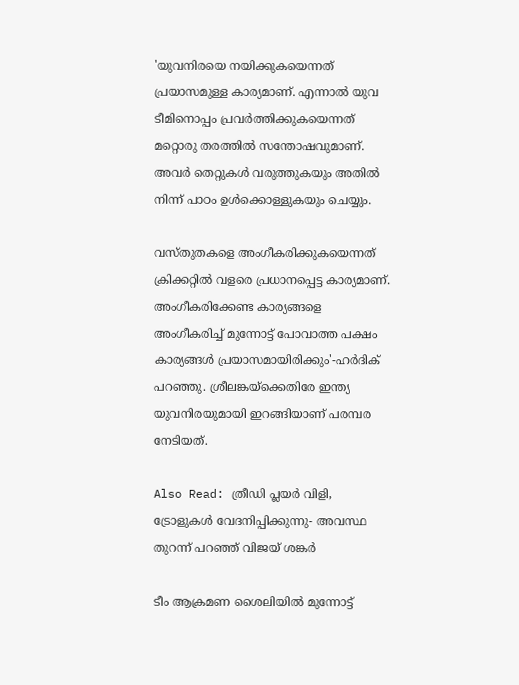'യുവനിരയെ നയിക്കുകയെന്നത് പ്രയാസമുള്ള കാര്യമാണ്. എന്നാല്‍ യുവ ടീമിനൊപ്പം പ്രവര്‍ത്തിക്കുകയെന്നത് മറ്റൊരു തരത്തില്‍ സന്തോഷവുമാണ്. അവര്‍ തെറ്റുകള്‍ വരുത്തുകയും അതില്‍ നിന്ന് പാഠം ഉള്‍ക്കൊള്ളുകയും ചെയ്യും.

വസ്തുതകളെ അംഗീകരിക്കുകയെന്നത് ക്രിക്കറ്റില്‍ വളരെ പ്രധാനപ്പെട്ട കാര്യമാണ്. അംഗീകരിക്കേണ്ട കാര്യങ്ങളെ അംഗീകരിച്ച് മുന്നോട്ട് പോവാത്ത പക്ഷം കാര്യങ്ങള്‍ പ്രയാസമായിരിക്കും'-ഹര്‍ദിക് പറഞ്ഞു. ശ്രീലങ്കയ്‌ക്കെതിരേ ഇന്ത്യ യുവനിരയുമായി ഇറങ്ങിയാണ് പരമ്പര നേടിയത്.

Also Read: ത്രീഡി പ്ലയര്‍ വിളി, ട്രോളുകള്‍ വേദനിപ്പിക്കുന്നു- അവസ്ഥ തുറന്ന് പറഞ്ഞ് വിജയ് ശങ്കര്‍

ടീം ആക്രമണ ശൈലിയില്‍ മുന്നോട്ട്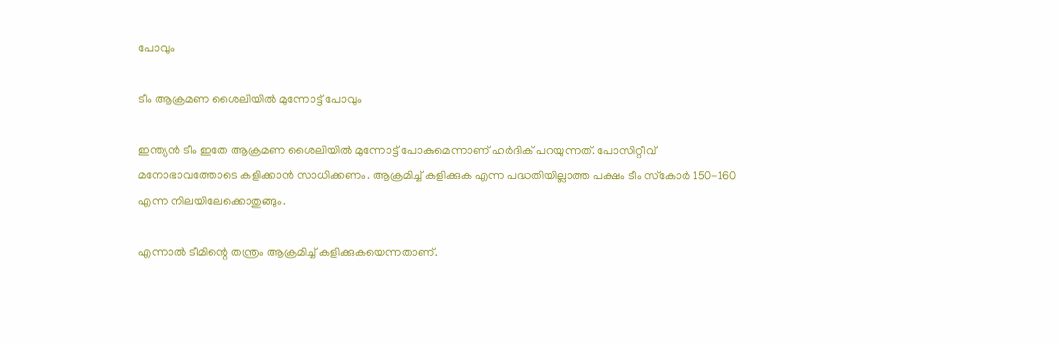പോവും

ടീം ആക്രമണ ശൈലിയില്‍ മുന്നോട്ട് പോവും

ഇന്ത്യന്‍ ടീം ഇതേ ആക്രമണ ശൈലിയില്‍ മുന്നോട്ട് പോകുമെന്നാണ് ഹര്‍ദിക് പറയുന്നത്. പോസിറ്റീവ് മനോഭാവത്തോടെ കളിക്കാന്‍ സാധിക്കണം. ആക്രമിച്ച് കളിക്കുക എന്ന പദ്ധതിയില്ലാത്ത പക്ഷം ടീം സ്‌കോര്‍ 150-160 എന്ന നിലയിലേക്കൊതുങ്ങും.

എന്നാല്‍ ടീമിന്റെ തന്ത്രം ആക്രമിച്ച് കളിക്കുകയെന്നതാണ്.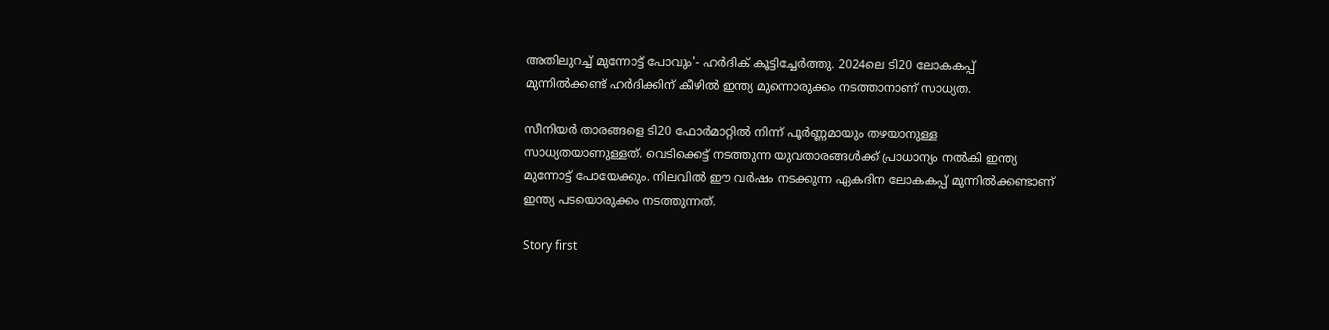അതിലുറച്ച് മുന്നോട്ട് പോവും'- ഹര്‍ദിക് കൂട്ടിച്ചേര്‍ത്തു. 2024ലെ ടി20 ലോകകപ്പ് മുന്നില്‍ക്കണ്ട് ഹര്‍ദിക്കിന് കീഴില്‍ ഇന്ത്യ മുന്നൊരുക്കം നടത്താനാണ് സാധ്യത.

സീനിയര്‍ താരങ്ങളെ ടി20 ഫോര്‍മാറ്റില്‍ നിന്ന് പൂര്‍ണ്ണമായും തഴയാനുള്ള സാധ്യതയാണുള്ളത്. വെടിക്കെട്ട് നടത്തുന്ന യുവതാരങ്ങള്‍ക്ക് പ്രാധാന്യം നല്‍കി ഇന്ത്യ മുന്നോട്ട് പോയേക്കും. നിലവില്‍ ഈ വര്‍ഷം നടക്കുന്ന ഏകദിന ലോകകപ്പ് മുന്നില്‍ക്കണ്ടാണ് ഇന്ത്യ പടയൊരുക്കം നടത്തുന്നത്.

Story first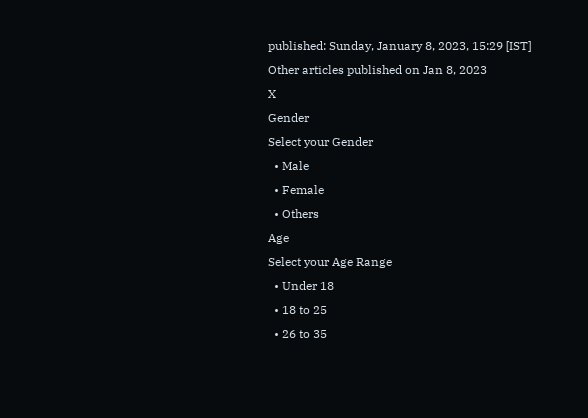published: Sunday, January 8, 2023, 15:29 [IST]
Other articles published on Jan 8, 2023
X
Gender
Select your Gender
  • Male
  • Female
  • Others
Age
Select your Age Range
  • Under 18
  • 18 to 25
  • 26 to 35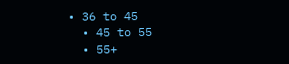• 36 to 45
  • 45 to 55
  • 55+